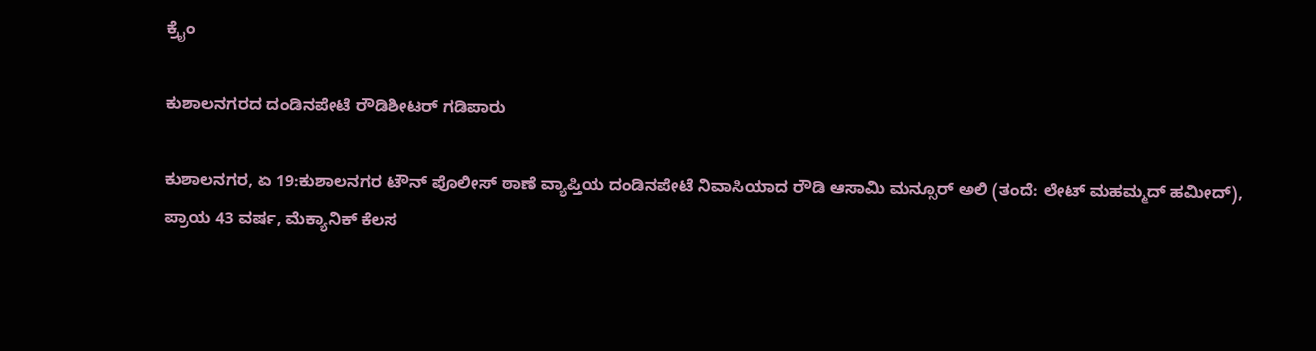ಕ್ರೈಂ

ಕುಶಾಲನಗರದ ದಂಡಿನಪೇಟೆ ರೌಡಿಶೀಟರ್ ಗಡಿಪಾರು

ಕುಶಾಲನಗರ, ಏ 19:ಕುಶಾಲನಗರ ಟೌನ್ ಪೊಲೀಸ್ ಠಾಣೆ ವ್ಯಾಪ್ತಿಯ ದಂಡಿನಪೇಟೆ ನಿವಾಸಿಯಾದ ರೌಡಿ ಆಸಾಮಿ ಮನ್ಸೂರ್ ಅಲಿ (ತಂದೆ: ಲೇಟ್ ಮಹಮ್ಮದ್ ಹಮೀದ್), ಪ್ರಾಯ 43 ವರ್ಷ, ಮೆಕ್ಯಾನಿಕ್ ಕೆಲಸ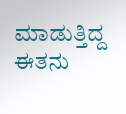ಮಾಡುತ್ತಿದ್ದ ಈತನು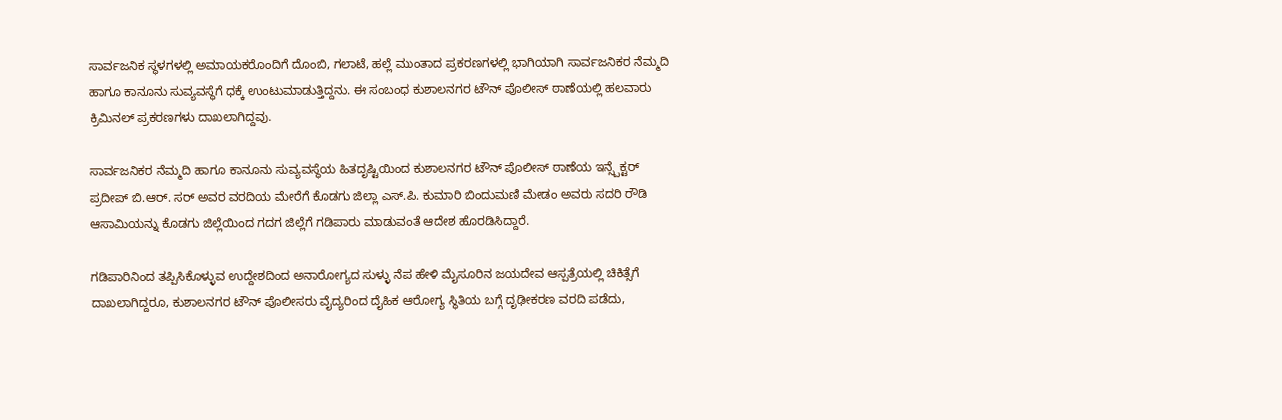ಸಾರ್ವಜನಿಕ ಸ್ಥಳಗಳಲ್ಲಿ ಅಮಾಯಕರೊಂದಿಗೆ ದೊಂಬಿ, ಗಲಾಟೆ, ಹಲ್ಲೆ ಮುಂತಾದ ಪ್ರಕರಣಗಳಲ್ಲಿ ಭಾಗಿಯಾಗಿ ಸಾರ್ವಜನಿಕರ ನೆಮ್ಮದಿ ಹಾಗೂ ಕಾನೂನು ಸುವ್ಯವಸ್ಥೆಗೆ ಧಕ್ಕೆ ಉಂಟುಮಾಡುತ್ತಿದ್ದನು. ಈ ಸಂಬಂಧ ಕುಶಾಲನಗರ ಟೌನ್ ಪೊಲೀಸ್ ಠಾಣೆಯಲ್ಲಿ ಹಲವಾರು ಕ್ರಿಮಿನಲ್ ಪ್ರಕರಣಗಳು ದಾಖಲಾಗಿದ್ದವು.

ಸಾರ್ವಜನಿಕರ ನೆಮ್ಮದಿ ಹಾಗೂ ಕಾನೂನು ಸುವ್ಯವಸ್ಥೆಯ ಹಿತದೃಷ್ಟಿಯಿಂದ ಕುಶಾಲನಗರ ಟೌನ್ ಪೊಲೀಸ್ ಠಾಣೆಯ ಇನ್ಸ್ಪೆಕ್ಟರ್ ಪ್ರದೀಪ್ ಬಿ.ಆರ್. ಸರ್ ಅವರ ವರದಿಯ ಮೇರೆಗೆ ಕೊಡಗು ಜಿಲ್ಲಾ ಎಸ್.ಪಿ. ಕುಮಾರಿ ಬಿಂದುಮಣಿ ಮೇಡಂ ಅವರು ಸದರಿ ರೌಡಿ ಆಸಾಮಿಯನ್ನು ಕೊಡಗು ಜಿಲ್ಲೆಯಿಂದ ಗದಗ ಜಿಲ್ಲೆಗೆ ಗಡಿಪಾರು ಮಾಡುವಂತೆ ಆದೇಶ ಹೊರಡಿಸಿದ್ದಾರೆ.

ಗಡಿಪಾರಿನಿಂದ ತಪ್ಪಿಸಿಕೊಳ್ಳುವ ಉದ್ದೇಶದಿಂದ ಅನಾರೋಗ್ಯದ ಸುಳ್ಳು ನೆಪ ಹೇಳಿ ಮೈಸೂರಿನ ಜಯದೇವ ಆಸ್ಪತ್ರೆಯಲ್ಲಿ ಚಿಕಿತ್ಸೆಗೆ ದಾಖಲಾಗಿದ್ದರೂ, ಕುಶಾಲನಗರ ಟೌನ್ ಪೊಲೀಸರು ವೈದ್ಯರಿಂದ ದೈಹಿಕ ಆರೋಗ್ಯ ಸ್ಥಿತಿಯ ಬಗ್ಗೆ ದೃಢೀಕರಣ ವರದಿ ಪಡೆದು,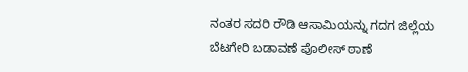ನಂತರ ಸದರಿ ರೌಡಿ ಆಸಾಮಿಯನ್ನು ಗದಗ ಜಿಲ್ಲೆಯ ಬೆಟಗೇರಿ ಬಡಾವಣೆ ಪೊಲೀಸ್ ಠಾಣೆ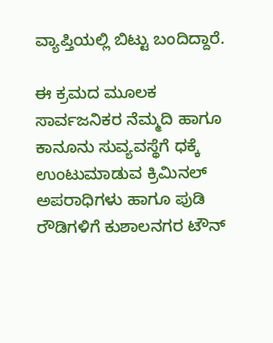ವ್ಯಾಪ್ತಿಯಲ್ಲಿ ಬಿಟ್ಟು ಬಂದಿದ್ದಾರೆ.

ಈ ಕ್ರಮದ ಮೂಲಕ ಸಾರ್ವಜನಿಕರ ನೆಮ್ಮದಿ ಹಾಗೂ ಕಾನೂನು ಸುವ್ಯವಸ್ಥೆಗೆ ಧಕ್ಕೆ ಉಂಟುಮಾಡುವ ಕ್ರಿಮಿನಲ್ ಅಪರಾಧಿಗಳು ಹಾಗೂ ಪುಡಿ ರೌಡಿಗಳಿಗೆ ಕುಶಾಲನಗರ ಟೌನ್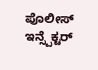ಪೊಲೀಸ್ ಇನ್ಸ್ಪೆಕ್ಟರ್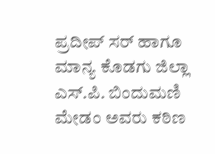ಪ್ರದೀಪ್ ಸರ್ ಹಾಗೂ ಮಾನ್ಯ ಕೊಡಗು ಜಿಲ್ಲಾ ಎಸ್.ಪಿ. ಬಿಂದುಮಣಿ ಮೇಡಂ ಅವರು ಕಠಿಣ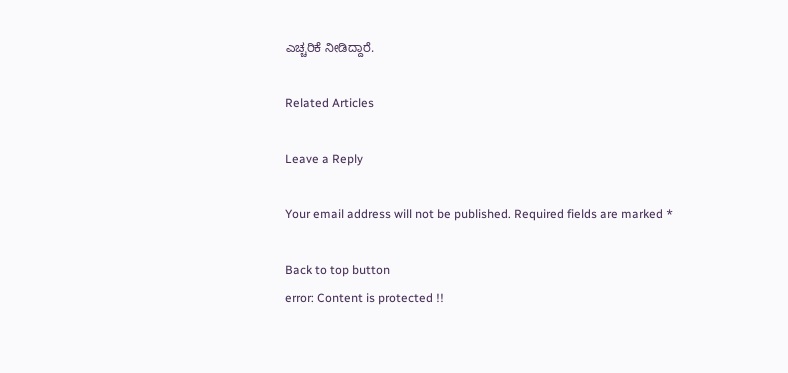ಎಚ್ಚರಿಕೆ ನೀಡಿದ್ದಾರೆ.

Related Articles

Leave a Reply

Your email address will not be published. Required fields are marked *

Back to top button
error: Content is protected !!